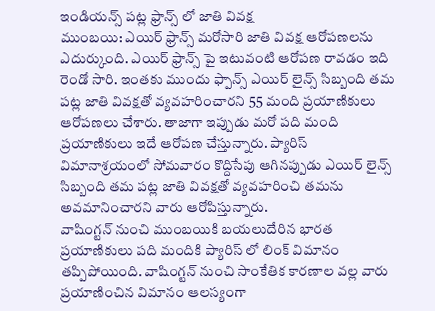ఇండియన్స్ పట్ల ఫ్రాన్స్ లో జాతి వివక్ష
ముంబయి: ఎయిర్ ఫ్రాన్స్ మరోసారి జాతి వివక్ష ఆరోపణలను ఎదుర్కుంది. ఎయిర్ ఫ్రాన్స్ పై ఇటువంటి ఆరోపణ రావడం ఇది రెండో సారి. ఇంతకు ముందు ఫ్పాన్స్ ఎయిర్ లైన్స్ సిబ్బంది తమ పట్ల జాతి వివక్షతో వ్యవహరించారని 55 మంది ప్రయాణికులు ఆరోపణలు చేశారు. తాజాగా ఇప్పుడు మరో పది మంది ప్రయాణికులు ఇదే ఆరోపణ చేస్తున్నారు. ప్యారిస్ విమానాశ్రయంలో సోమవారం కొద్దిసేపు ఆగినప్పుడు ఎయిర్ లైన్స్ సిబ్బంది తమ పట్ల జాతి వివక్షతో వ్యవహరించి తమను అవమానించారని వారు ఆరోపిస్తున్నారు.
వాషింగ్టన్ నుంచి ముంబయికి బయలుదేరిన భారత ప్రయాణికులు పది మందికి ప్యారిస్ లో లింక్ విమానం తప్పిపోయింది. వాషింగ్టన్ నుంచి సాంకేతిక కారణాల వల్ల వారు ప్రయాణించిన విమానం ఆలస్యంగా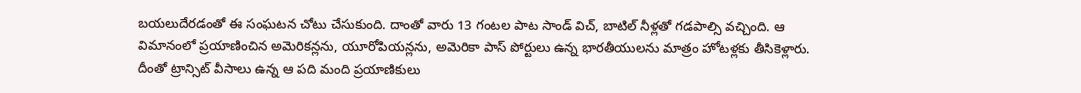బయలుదేరడంతో ఈ సంఘటన చోటు చేసుకుంది. దాంతో వారు 13 గంటల పాట సాండ్ విచ్, బాటిల్ నీళ్లతో గడపాల్సి వచ్చింది. ఆ విమానంలో ప్రయాణించిన అమెరికన్లను, యూరోపియన్లను, అమెరికా పాస్ పోర్టులు ఉన్న భారతీయులను మాత్రం హోటళ్లకు తీసికెళ్లారు. దీంతో ట్రాన్సిట్ వీసాలు ఉన్న ఆ పది మంది ప్రయాణికులు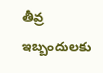తీవ్ర ఇబ్బందులకు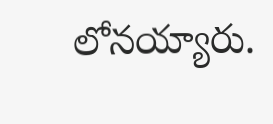లోనయ్యారు.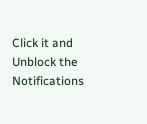Click it and Unblock the Notifications